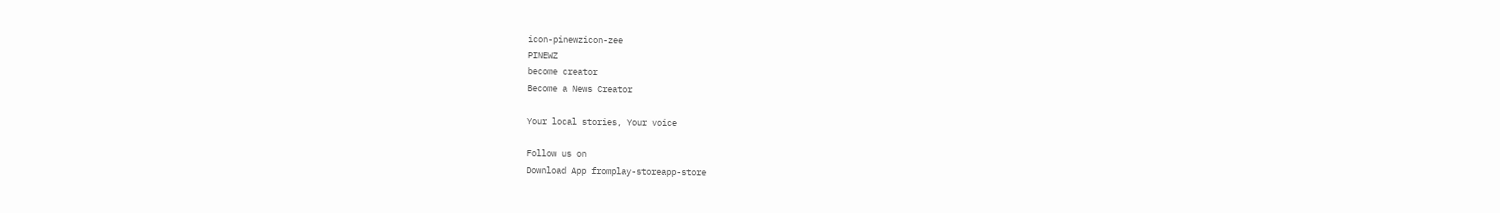icon-pinewzicon-zee
PINEWZ
become creator
Become a News Creator

Your local stories, Your voice

Follow us on
Download App fromplay-storeapp-store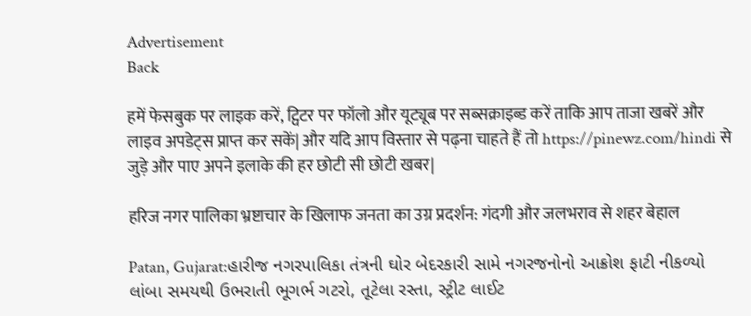Advertisement
Back

हमें फेसबुक पर लाइक करें, ट्विटर पर फॉलो और यूट्यूब पर सब्सक्राइब्ड करें ताकि आप ताजा खबरें और लाइव अपडेट्स प्राप्त कर सकें| और यदि आप विस्तार से पढ़ना चाहते हैं तो https://pinewz.com/hindi से जुड़े और पाए अपने इलाके की हर छोटी सी छोटी खबर|

हरिज नगर पालिका भ्रष्टाचार के खिलाफ जनता का उग्र प्रदर्शन: गंदगी और जलभराव से शहर बेहाल

Patan, Gujarat:હારીજ નગરપાલિકા તંત્રની ઘોર બેદરકારી સામે નગરજનોનો આક્રોશ ફાટી નીકળ્યો લાંબા સમયથી ઉભરાતી ભૂગર્ભ ગટરો, તૂટેલા રસ્તા, સ્ટ્રીટ લાઈટ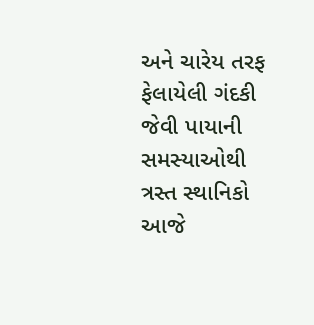અને ચારેય તરફ ફેલાયેલી ગંદકી જેવી પાયાની સમસ્યાઓથી ત્રસ્ત સ્થાનિકો આજે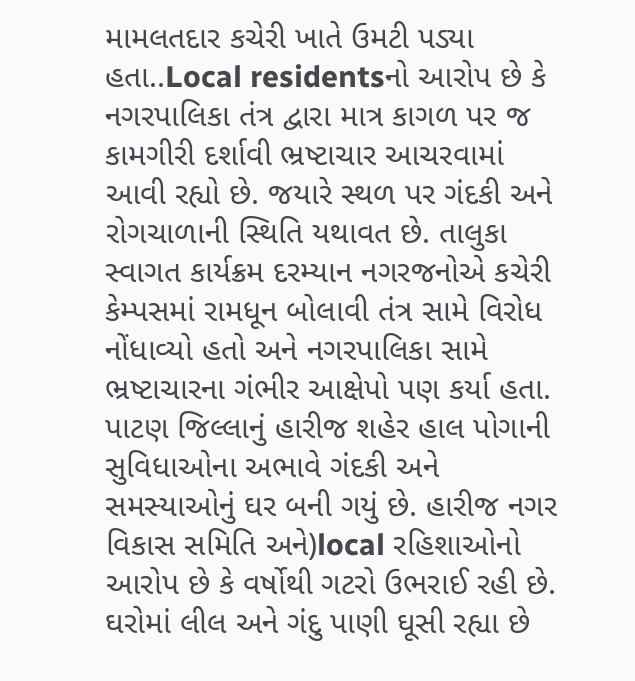મામલતદાર કચેરી ખાતે ઉમટી પડ્યા હતા..Local residentsનો આરોપ છે કે નગરપાલિકા તંત્ર દ્વારા માત્ર કાગળ પર જ કામગીરી દર્શાવી ભ્રષ્ટાચાર આચરવામાં આવી રહ્યો છે. જયારે સ્થળ પર ગંદકી અને રોગચાળાની સ્થિતિ યથાવત છે. તાલુકા સ્વાગત કાર્યક્રમ દરમ્યાન નગરજનોએ કચેરી કેમ્પસમાં રામધૂન બોલાવી તંત્ર સામે વિરોધ નોંધાવ્યો હતો અને નગરપાલિકા સામે ભ્રષ્ટાચારના ગંભીર આક્ષેપો પણ કર્યા હતા. પાટણ જિલ્લાનું હારીજ શહેર હાલ પોગાની સુવિધાઓના અભાવે ગંદકી અને સમસ્યાઓનું ઘર બની ગયું છે. હારીજ નગર વિકાસ સમિતિ અને)local રહિશાઓનો આરોપ છે કે વર્ષોથી ગટરો ઉભરાઈ રહી છે. ઘરોમાં લીલ અને ગંદુ પાણી ઘૂસી રહ્યા છે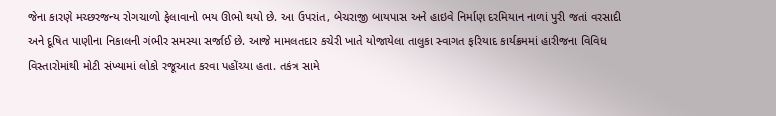જેના કારણે મચ્છરજન્ય રોગચાળો ફેલાવાનો ભય ઊભો થયો છે. આ ઉપરાંત, બેચરાજી બાયપાસ અને હાઇવે નિર્માણ દરમિયાન નાળાં પુરી જતાં વરસાદી અને દૂષિત પાણીના નિકાલની ગંભીર સમસ્યા સર્જાઈ છે. આજે મામલતદાર કચેરી ખાતે યોજાયેલા તાલુકા સ્વાગત ફરિયાદ કાર્યક્રમમાં હારીજના વિવિધ વિસ્તારોમાંથી મોટી સંખ્યામાં લોકો રજૂઆત કરવા પહોંચ્યા હતા. તકંત્ર સામે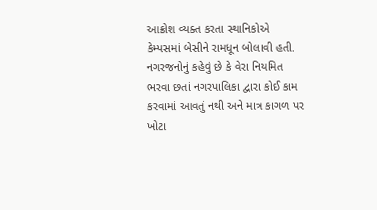આક્રોશ વ્યક્ત કરતા સ્થાનિકોએ કેમ્પસમાં બેસીને રામધૂન બોલાવી હતી. નગરજનોનું કહેવું છે કે વેરા નિયમિત ભરવા છતાં નગરપાલિકા દ્વારા કોઈ કામ કરવામાં આવતું નથી અને માત્ર કાગળ પર ખોટા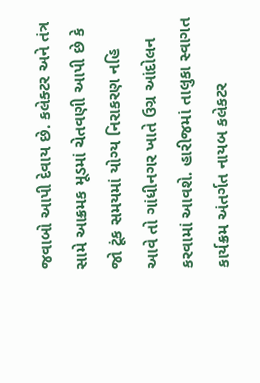જવાબો આપી દેવાય છે. કલેક્ટર અને તંત્ર સામે આક્રમક મૂડમાં ચેતવણી આપી છે કે જો ટૂંક સમયમાં યોગ્ય નિરાકરણ નહિ આવે તો ગાંધીનગર ખાતે ઉગ્ર આંદોલન કરવામાં આવશે. હારીજમાં તાલુકા સ્વાગત કાર્યક્રમ અંતર્ગત નાયબ કલેકટર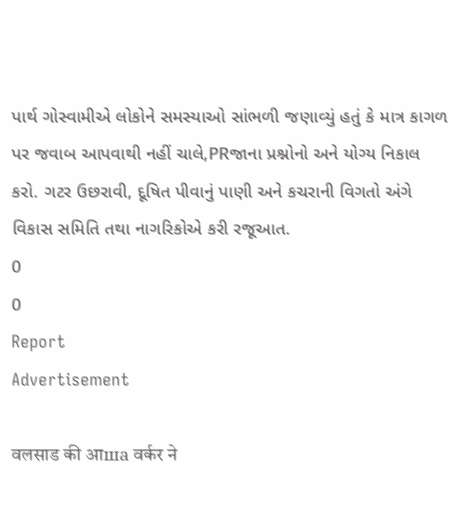પાર્થ ગોસ્વામીએ લોકોને સમસ્યાઓ સાંભળી જણાવ્યું હતું કે માત્ર કાગળ પર જવાબ આપવાથી નહીં ચાલે,PRજાના પ્રશ્નોનો અને યોગ્ય નિકાલ કરો. ગટર ઉછરાવી, દૂષિત પીવાનું પાણી અને કચરાની વિગતો અંગે વિકાસ સમિતિ તથા નાગરિકોએ કરી રજૂઆત.
0
0
Report
Advertisement

वलसाड की आша वर्कर ने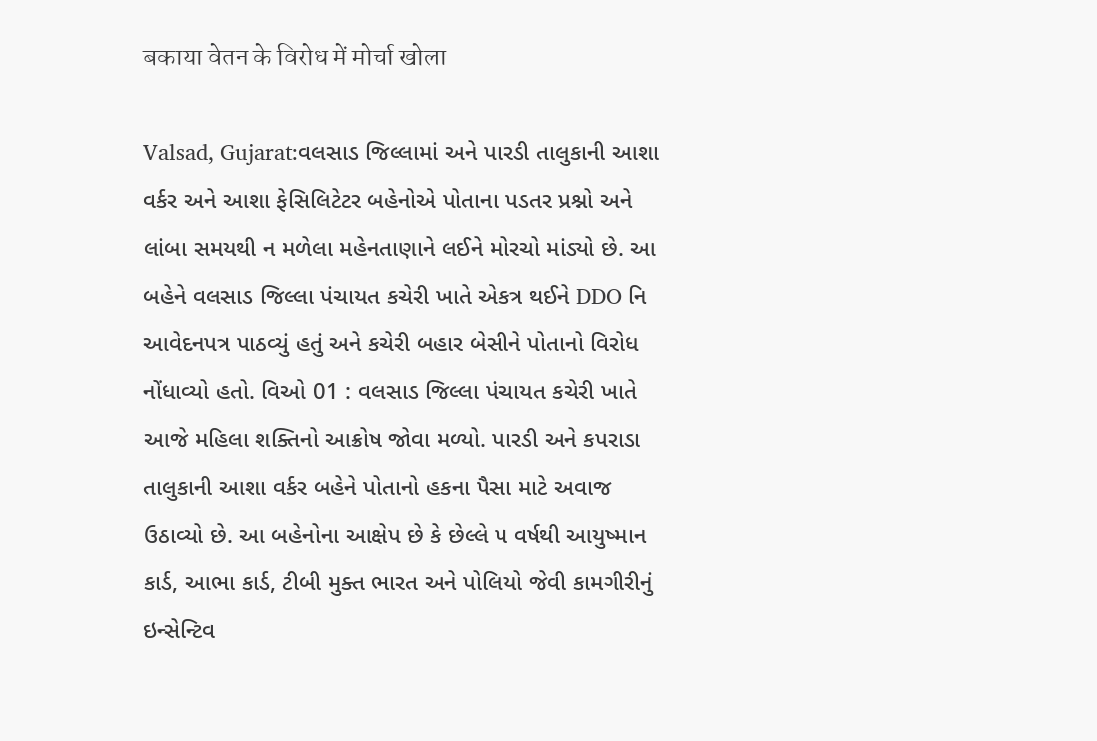बकाया वेतन के विरोध में मोर्चा खोला

Valsad, Gujarat:વલસાડ જિલ્લામાં અને પારડી તાલુકાની આશા વર્કર અને આશા ફેસિલિટેટર બહેનોએ પોતાના પડતર પ્રશ્નો અને લાંબા સમયથી ન મળેલા મહેનતાણાને લઈને મોરચો માંડ્યો છે. આ બહેને વલસાડ જિલ્લા પંચાયત કચેરી ખાતે એકત્ર થઈને DDO નિ આવેદનપત્ર પાઠવ્યું હતું અને કચેરી બહાર બેસીને પોતાનો વિરોધ નોંધાવ્યો હતો. વિઓ 01 : વલસાડ જિલ્લા પંચાયત કચેરી ખાતે આજે મહિલા શક્તિનો આક્રોષ જોવા મળ્યો. પારડી અને કપરાડા તાલુકાની આશા વર્કર બહેને પોતાનો હકના પૈસા માટે અવાજ ઉઠાવ્યો છે. આ બહેનોના આક્ષેપ છે કે છેલ્લે ૫ વર્ષથી આયુષ્માન કાર્ડ, આભા કાર્ડ, ટીબી મુક્ત ભારત અને પોલિયો જેવી કામગીરીનું ઇન્સેન્ટિવ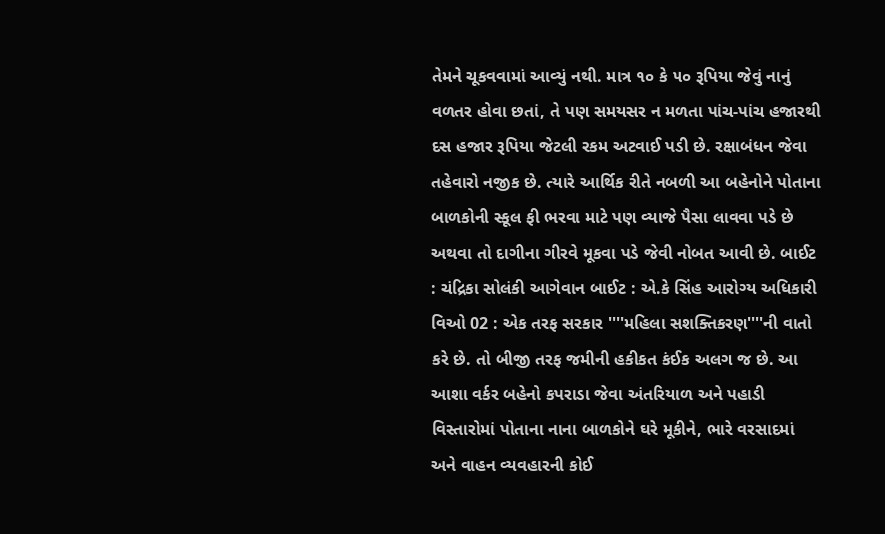તેમને ચૂકવવામાં આવ્યું નથી. માત્ર ૧૦ કે ૫૦ રૂપિયા જેવું નાનું વળતર હોવા છતાં, તે પણ સમયસર ન મળતા પાંચ-પાંચ હજારથી દસ હજાર રૂપિયા જેટલી રકમ અટવાઈ પડી છે. રક્ષાબંધન જેવા તહેવારો નજીક છે. ત્યારે આર્થિક રીતે નબળી આ બહેનોને પોતાના બાળકોની સ્કૂલ ફી ભરવા માટે પણ વ્યાજે પૈસા લાવવા પડે છે અથવા તો દાગીના ગીરવે મૂકવા પડે જેવી નોબત આવી છે. બાઈટ : ચંદ્રિકા સોલંકી આગેવાન બાઈટ : એ.કે સિંહ આરોગ્ય અધિકારી વિઓ 02 : એક તરફ સરકાર ''''મહિલા સશક્તિકરણ''''ની વાતો કરે છે. તો બીજી તરફ જમીની હકીકત કંઈક અલગ જ છે. આ આશા વર્કર બહેનો કપરાડા જેવા અંતરિયાળ અને પહાડી વિસ્તારોમાં પોતાના નાના બાળકોને ઘરે મૂકીને, ભારે વરસાદમાં અને વાહન વ્યવહારની કોઈ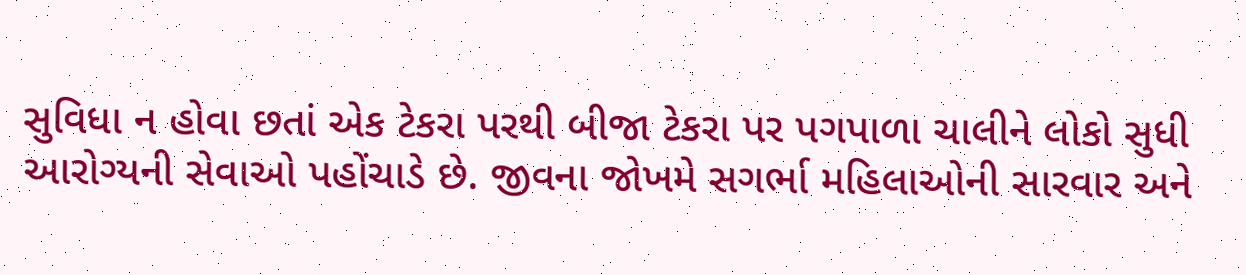સુવિધા ન હોવા છતાં એક ટેકરા પરથી બીજા ટેકરા પર પગપાળા ચાલીને લોકો સુધી આરોગ્યની સેવાઓ પહોંચાડે છે. જીવના જોખમે સગર્ભા મહિલાઓની સારવાર અને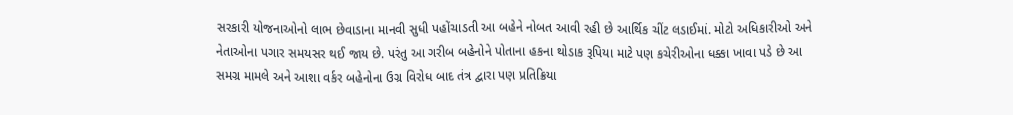સરકારી યોજનાઓનો લાભ છેવાડાના માનવી સુધી પહોંચાડતી આ બહેને નોબત આવી રહી છે આર્થિક ચીંટ લડાઈમાં. મોટો અધિકારીઓ અને નેતાઓના પગાર સમયસર થઈ જાય છે. પરંતુ આ ગરીબ બહેનોને પોતાના હકના થોડાક રૂપિયા માટે પણ કચેરીઓના ધક્કા ખાવા પડે છે આ સમગ્ર મામલે અને આશા વર્કર બહેનોના ઉગ્ર વિરોધ બાદ તંત્ર દ્વારા પણ પ્રતિક્રિયા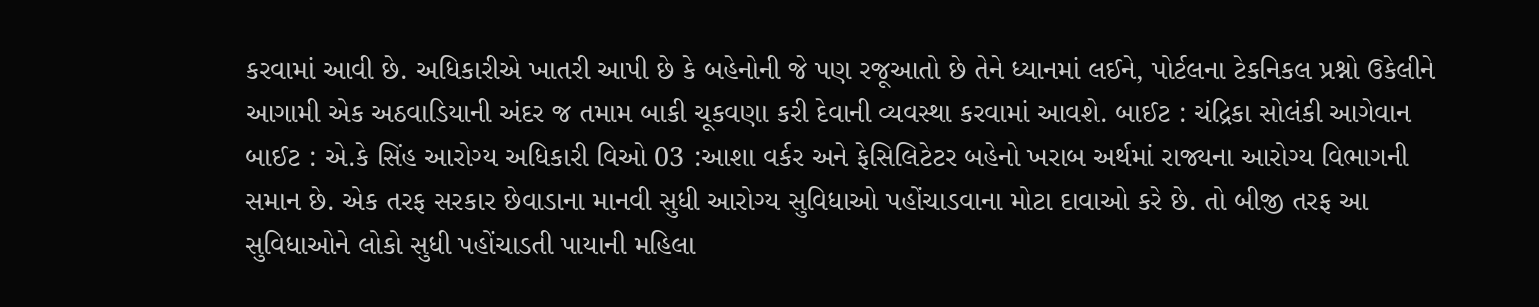કરવામાં આવી છે. અધિકારીએ ખાતરી આપી છે કે બહેનોની જે પણ રજૂઆતો છે તેને ધ્યાનમાં લઈને, પોર્ટલના ટેકનિકલ પ્રશ્નો ઉકેલીને આગામી એક અઠવાડિયાની અંદર જ તમામ બાકી ચૂકવણા કરી દેવાની વ્યવસ્થા કરવામાં આવશે. બાઈટ : ચંદ્રિકા સોલંકી આગેવાન બાઈટ : એ.કે સિંહ આરોગ્ય અધિકારી વિઓ 03 :આશા વર્કર અને ફેસિલિટેટર બહેનો ખરાબ અર્થમાં રાજ્યના આરોગ્ય વિભાગની સમાન છે. એક તરફ સરકાર છેવાડાના માનવી સુધી આરોગ્ય સુવિધાઓ પહોંચાડવાના મોટા દાવાઓ કરે છે. તો બીજી તરફ આ સુવિધાઓને લોકો સુધી પહોંચાડતી પાયાની મહિલા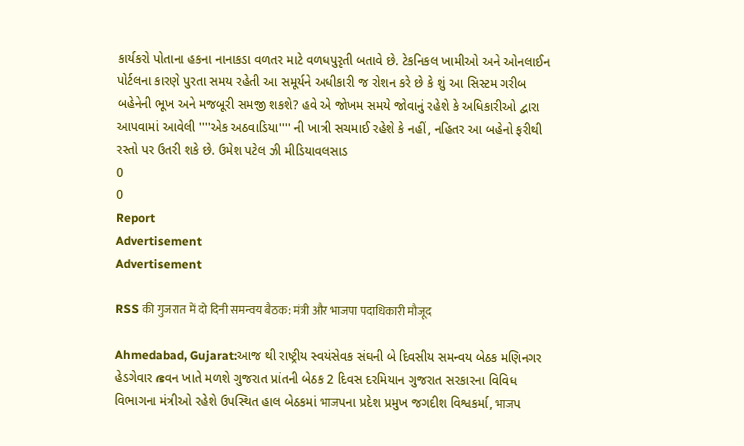કાર્યકરો પોતાના હકના નાનાકડા વળતર માટે વળધપુરૃતી બતાવે છે. ટેકનિકલ ખામીઓ અને ઓનલાઈન પોર્ટલના કારણે પુરતા સમય રહેતી આ સમૂર્યને અધીકારી જ રોશન કરે છે કે શું આ સિસ્ટમ ગરીબ બહેનેની ભૂખ અને મજબૂરી સમજી શકશે? હવે એ જોખમ સમયે જોવાનું રહેશે કે અધિકારીઓ દ્વારા આપવામાં આવેલી ''''એક અઠવાડિયા'''' ની ખાત્રી સચમાઈ રહેશે કે નહીં, નહિતર આ બહેનો ફરીથી રસ્તો પર ઉતરી શકે છે. ઉમેશ પટેલ ઝી મીડિયાવલસાડ
0
0
Report
Advertisement
Advertisement

RSS की गुजरात में दो दिनी समन्वय बैठक: मंत्री और भाजपा पदाधिकारी मौजूद

Ahmedabad, Gujarat:આજ થી રાષ્ટ્રીય સ્વયંસેવક સંઘની બે દિવસીય સમન્વય બેઠક મણિનગર હેડગેવાર ഭવન ખાતે મળશે ગુજરાત પ્રાંતની બેઠક 2 દિવસ દરમિયાન ગુજરાત સરકારના વિવિધ વિભાગના મંત્રીઓ રહેશે ઉપસ્થિત હાલ બેઠકમાં भाजપના પ્રદેશ પ્રમુખ જગદીશ વિશ્વકર્મા, भाजપ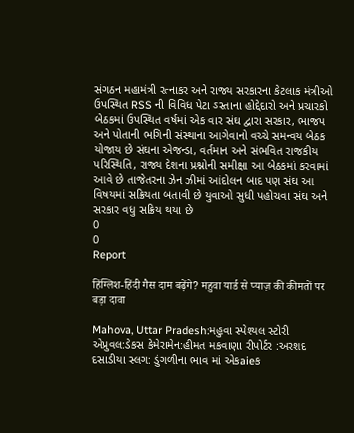સંગઠન મહામંત્રી રત્નાકર અને રાજ્ય સરકારના કેટલાક મંત્રીઓ ઉપસ્થિત RSS ની વિવિધ પેટા ઽસ્તાના હોદ્દેદારો અને પ્રચારકો બેઠકમાં ઉપસ્થિત વર્ષમાં એક વાર સંઘ દ્વારા સરકાર, ભાજપ અને પોતાની ભગિની સંસ્થાના આગેવાનો વચ્ચે સમન્વય બેઠક યોજાય છે સંઘના એજન્ડા, વર્તમાન અને સંભવિત રાજકીય પરિસ્થિતિ, રાજ્ય દેશના પ્રશ્નોની સમીક્ષા આ બેઠકમાં કરવામાં આવે છે તાજેતરના ઝેન ઝીમાં આંદોલન બાદ પણ સંઘ આ વિષયમાં સક્રિયતા બતાવી છે યુવાઓ સુધી પહોચવા સંઘ અને સરકાર વધુ સક્રિય થયા છે
0
0
Report

हिंग्लिश-हिंदी गैस दाम बढ़ेंगे? महुवा यार्ड से प्याज़ की कीमतों पर बड़ा दावा

Mahova, Uttar Pradesh:મહુવા સ્પેશ્યલ સ્ટોરી એપ્રુવલ:ડેકસ કેમેરામેન:હીમત મકવાણા રીપોર્ટર :અરશદ દસાડીયા સ્લગ: ડુંગળીના ભાવ માં એકaieક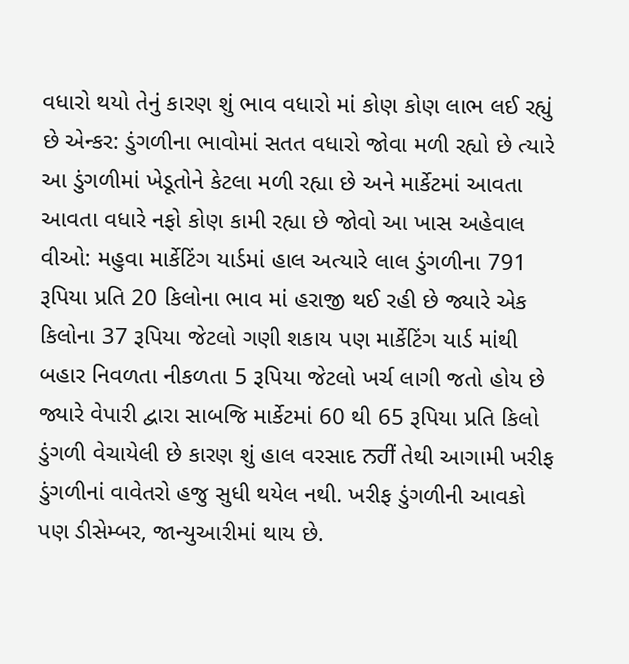વધારો થયો તેનું કારણ શું ભાવ વધારો માં કોણ કોણ લાભ લઈ રહ્યું છે એન્કર: ડુંગળીના ભાવોમાં સતત વધારો જોવા મળી રહ્યો છે ત્યારે આ ડુંગળીમાં ખેડૂતોને કેટલા મળી રહ્યા છે અને માર્કેટમાં આવતા આવતા વધારે નફો કોણ કામી રહ્યા છે જોવો આ ખાસ અહેવાલ વીઓ: મહુવા માર્કેટિંગ યાર્ડમાં હાલ અત્યારે લાલ ડુંગળીના 791 રૂપિયા પ્રતિ 20 કિલોના ભાવ માં હરાજી થઈ રહી છે જ્યારે એક કિલોના 37 રૂપિયા જેટલો ગણી શકાય પણ માર્કેટિંગ યાર્ડ માંથી બહાર નિવળતા નીકળતા 5 રૂપિયા જેટલો ખર્ચ લાગી જતો હોય છે જ્યારે વેપારી દ્વારા સાબજિ માર્કેટમાં 60 થી 65 રૂપિયા પ્રતિ કિલો ડુંગળી વેચાયેલી છે કારણ શું હાલ વરસાદ ਨਹੀਂ તેથી આગામી ખરીફ ડુંગળીનાં વાવેતરો હજુ સુધી થયેલ નથી. ખરીફ ડુંગળીની આવકો પણ ડીસેમ્બર, જાન્યુઆરીમાં થાય છે.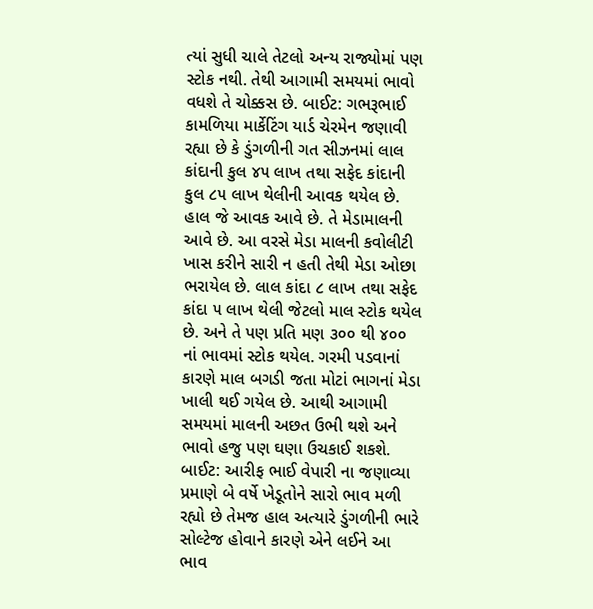ત્યાં સુધી ચાલે તેટલો અન્ય રાજ્યોમાં પણ સ્ટોક નથી. તેથી આગામી સમયમાં ભાવો વધશે તે ચોક્કસ છે. બાઈટ: ગભરૂભાઈ કામળિયા માર્કેટિંગ યાર્ડ ચેરમેન જણાવી રહ્યા છે કે ડુંગળીની ગત સીઝનમાં લાલ કાંદાની કુલ ૪૫ લાખ તથા સફેદ કાંદાની કુલ ૮૫ લાખ થેલીની આવક થયેલ છે. હાલ જે આવક આવે છે. તે મેડામાલની આવે છે. આ વરસે મેડા માલની કવોલીટી ખાસ કરીને સારી ન હતી તેથી મેડા ઓછા ભરાયેલ છે. લાલ કાંદા ૮ લાખ તથા સફેદ કાંદા ૫ લાખ થેલી જેટલો માલ સ્ટોક થયેલ છે. અને તે પણ પ્રતિ મણ ૩૦૦ થી ૪૦૦ નાં ભાવમાં સ્ટોક થયેલ. ગરમી પડવાનાં કારણે માલ બગડી જતા મોટાં ભાગનાં મેડા ખાલી થઈ ગયેલ છે. આથી આગામી સમયમાં માલની અછત ઉભી થશે અને ભાવો હજુ પણ ઘણા ઉચકાઈ શકશે. બાઈટ: આરીફ ભાઈ વેપારી ના જણાવ્યા પ્રમાણે બે વર્ષે ખેડૂતોને સારો ભાવ મળી રહ્યો છે તેમજ હાલ અત્યારે ડુંગળીની ભારે સોલ્ટેજ હોવાને કારણે એને લઈને આ ભાવ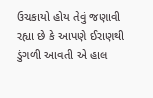ઉચકાયો હોય તેવું જણાવી રહ્યા છે કે આપણે ઈરાણથી ડુંગળી આવતી એ હાલ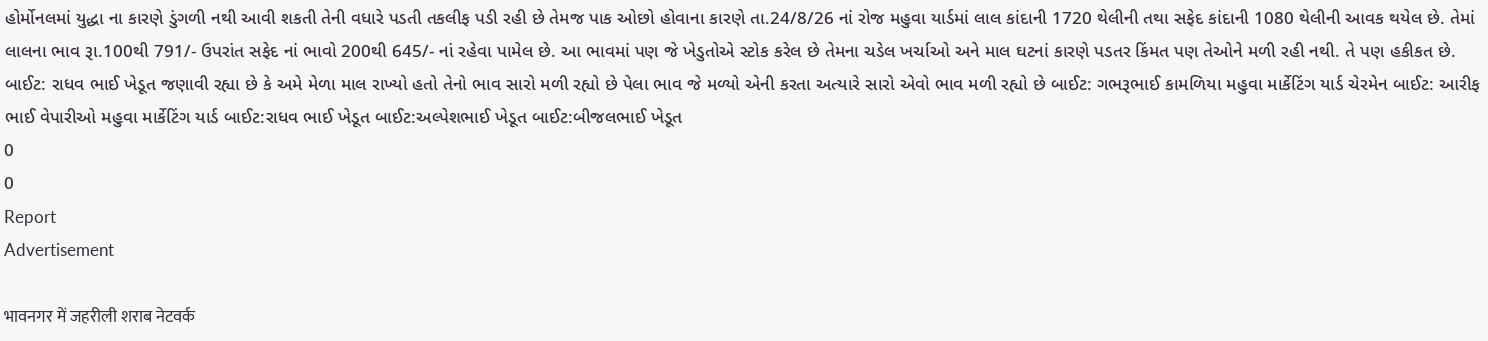હોર્મોનલમાં યુદ્ધા ના કારણે ડુંગળી નથી આવી શકતી તેની વધારે પડતી તકલીફ પડી રહી છે તેમજ પાક ઓછો હોવાના કારણે તા.24/8/26 નાં રોજ મહુવા યાર્ડમાં લાલ કાંદાની 1720 થેલીની તથા સફેદ કાંદાની 1080 થેલીની આવક થયેલ છે. તેમાં લાલના ભાવ રૂા.100થી 791/- ઉપરાંત સફેદ નાં ભાવો 200થી 645/- નાં રહેવા પામેલ છે. આ ભાવમાં પણ જે ખેડુતોએ સ્ટોક કરેલ છે તેમના ચડેલ ખર્ચાઓ અને માલ ઘટનાં કારણે પડતર કિંમત પણ તેઓને મળી રહી નથી. તે પણ હકીકત છે. બાઈટ: રાધવ ભાઈ ખેડૂત જણાવી રહ્યા છે કે અમે મેળા માલ રાખ્યો હતો તેનો ભાવ સારો મળી રહ્યો છે પેલા ભાવ જે મળ્યો એની કરતા અત્યારે સારો એવો ભાવ મળી રહ્યો છે બાઈટ: ગભરૂભાઈ કામળિયા મહુવા માર્કેટિંગ યાર્ડ ચેરમેન બાઈટ: આરીફ ભાઈ વેપારીઓ મહુવા માર્કેટિંગ યાર્ડ બાઈટ:રાધવ ભાઈ ખેડૂત બાઈટ:અલ્પેશભાઈ ખેડૂત બાઈટ:બીજલભાઈ ખેડૂત
0
0
Report
Advertisement

भावनगर में जहरीली शराब नेटवर्क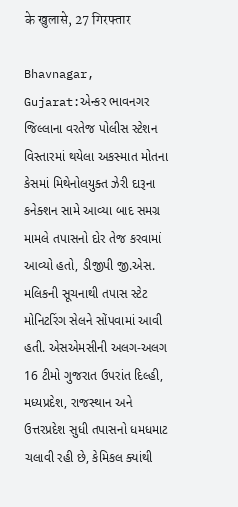के खुलासे, 27 गिरफ्तार

Bhavnagar, Gujarat:એન્કર ભાવનગર જિલ્લાના વરતેજ પોલીસ સ્ટેશન વિસ્તારમાં થયેલા અકસ્માત મોતના કેસમાં મિથેનોલયુક્ત ઝેરી દારૂના કનેક્શન સામે આવ્યા બાદ સમગ્ર મામલે તપાસનો દોર તેજ કરવામાં આવ્યો હતો, ડીજીપી જી.એસ. મલિકની સૂચનાથી તપાસ સ્ટેટ મોનિટરિંગ સેલને સોંપવામાં આવી હતી. એસએમસીની અલગ-અલગ 16 ટીમો ગુજરાત ઉપરાંત દિલ્હી, મધ્યપ્રદેશ, રાજસ્થાન અને ઉત્તરપ્રદેશ સુધી તપાસનો ધમધમાટ ચલાવી રહી છે, કેમિકલ ક્યાંથી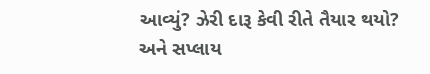આવ્યું? ઝેરી દારૂ કેવી રીતે તૈયાર થયો? અને સપ્લાય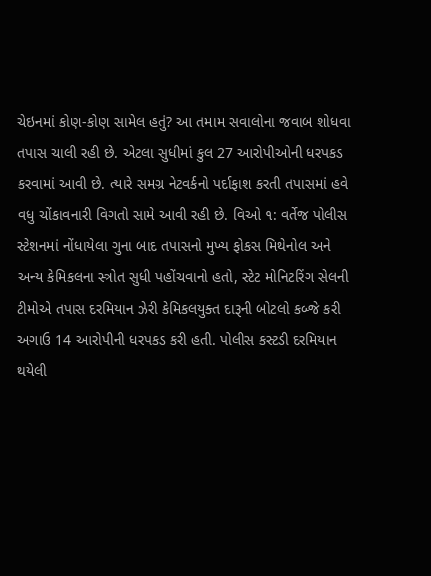ચેઇનમાં કોણ-કોણ સામેલ હતું? આ તમામ સવાલોના જવાબ શોધવા તપાસ ચાલી રહી છે. એટલા સુધીમાં કુલ 27 આરોપીઓની ધરપકડ કરવામાં આવી છે. ત્યારે સમગ્ર નેટવર્કનો પર્દાફાશ કરતી તપાસમાં હવે વધુ ચોંકાવનારી વિગતો સામે આવી રહી છે. વિઓ ૧: વર્તેજ પોલીસ સ્ટેશનમાં નોંધાયેલા ગુના બાદ તપાસનો મુખ્ય ફોકસ મિથેનોલ અને અન્ય કેમિકલના સ્ત્રોત સુધી પહોંચવાનો હતો, સ્ટેટ મોનિટરિંગ સેલની ટીમોએ તપાસ દરમિયાન ઝેરી કેમિકલયુક્ત દારૂની બોટલો કબ્જે કરી અગાઉ 14 આરોપીની ધરપકડ કરી હતી. પોલીસ કસ્ટડી દરમિયાન થયેલી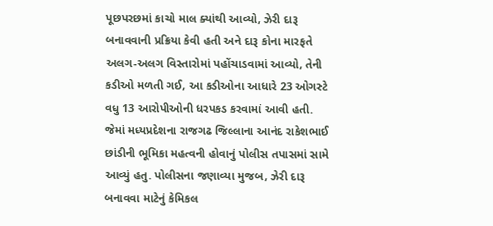પૂછપરછમાં કાચો માલ ક્યાંથી આવ્યો, ઝેરી દારૂ બનાવવાની પ્રક્રિયા કેવી હતી અને દારૂ કોના મારફતે અલગ-અલગ વિસ્તારોમાં પહોંચાડવામાં આવ્યો, તેની કડીઓ મળતી ગઈ, આ કડીઓના આધારે 23 ઓગસ્ટે વધુ 13 આરોપીઓની ધરપકડ કરવામાં આવી હતી. જેમાં મધ્યપ્રદેશના રાજગઢ જિલ્લાના આનંદ રાકેશભાઈ છાંડીની ભૂમિકા મહત્વની હોવાનું પોલીસ તપાસમાં સામે આવ્યું હતુ. પોલીસના જણાવ્યા મુજબ, ઝેરી દારૂ બનાવવા માટેનું કેમિકલ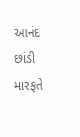આનંદ છાંડી મારફતે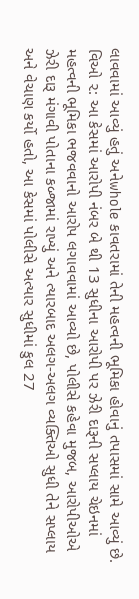લાવવામાં આવ્યું હતું અનેwhole કાવતરામાં તેની મહત્વની ભૂમિકા હોવાનું તપાસમાં સામે આવ્યું છે. વિઓ ૨: આ કેસમાં આરોપી નંબર બે થી 13 સુધીના આરોપી પર ઝેરી દારૂની સપ્લાય ચેઇનમાં મહત્વની ભૂમિકા ભજવવાનો આરોપ લગાવવામાં આવ્યો છે, પોલીસે કહેવા મુજબ, આરોપીઓએ ઝેરી દારૂ મંગાવી પોતાના કબ્જામાં રાખ્યું અને ત્યારબાદ અલગ-અલગ વ્યક્તિઓ સુધી તેને સપ્લાય અને વેચાણ કર્યો હતો, આ કેસમાં પોલીસે અત્યાર સુધીમાં કુલ 27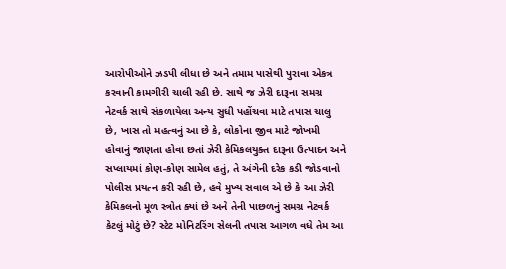આરોપીઓને ઝડપી લીધા છે અને તમામ પાસેથી પુરાવા એકત્ર કરવાની કામગીરી ચાલી રહી છે. સાથે જ ઝેરી દારૂના સમગ્ર નેટવર્ક સાથે સંકળાયેલા અન્ય સુધી પહોંચવા માટે તપાસ ચાલુ છે, ખાસ તો મહત્વનું આ છે કે, લોકોના જીવ માટે જોખમી હોવાનું જાણતા હોવા છતાં ઝેરી કેમિકલયુક્ત દારૂના ઉત્પાદન અને સપ્લાયમાં કોણ-કોણ સામેલ હતું, તે અંગેની દરેક કડી જોડવાનો પોલીસ પ્રયત્ન કરી રહી છે, હવે મુખ્ય સવાલ એ છે કે આ ઝેરી કેમિકલનો મૂળ સ્ત્રોત ક્યાં છે અને તેની પાછળનું સમગ્ર નેટવર્ક કેટલું મોટું છે? સ્ટેટ મોનિટરિંગ સેલની તપાસ આગળ વધે તેમ આ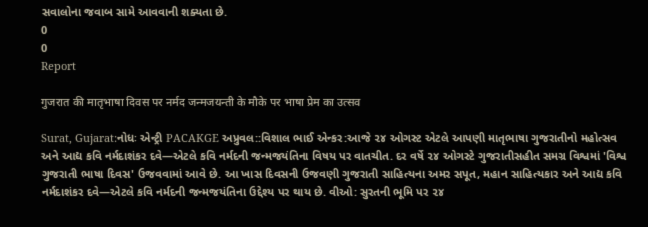સવાલોના જવાબ સામે આવવાની શક્યતા છે.
0
0
Report

गुजरात की मातृभाषा दिवस पर नर्मद जन्मजयन्ती के मौके पर भाषा प्रेम का उत्सव

Surat, Gujarat:નોધઃ એન્ટ્રી PACAKGE અપ્રુવલ::વિશાલ ભાઈ એન્કર:આજે ૨૪ ઓગસ્ટ એટલે આપણી માતૃભાષા ગુજરાતીનો મહોત્સવ અને આદ્ય કવિ નર્મદાશંકર દવે—એટલે કવિ નર્મદની જન્મજયંતિના વિષય પર વાતચીત. દર વર્ષે ૨૪ ઓગસ્ટે ગુજરાતીસહીત સમગ્ર વિશ્વમાં 'વિશ્વ ગુજરાતી ભાષા દિવસ' ઉજવવામાં આવે છે. આ ખાસ દિવસની ઉજવણી ગુજરાતી સાહિત્યના અમર સપૂત, મહાન સાહિત્યકાર અને આદ્ય કવિ નર્મદાશંકર દવે—એટલે કવિ નર્મદની જન્મજયંતિના ઉદ્દેશ્ય પર થાય છે. વીઓ: સુરતની ભૂમિ પર ૨૪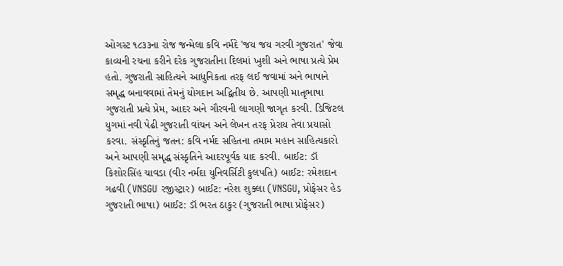ઓગસ્ટ ૧૮૩૩ના રોજ જન્મેલા કવિ નર્મદે 'જય જય ગરવી ગુજરાત' જેવા કાવ્યની રચના કરીને દરેક ગુજરાતીના દિલમાં ખુશી અને ભાષા પ્રત્યે પ્રેમ હતો. ગુજરાતી સાહિત્યને આધુનિકતા તરફ લઈ જવામાં અને ભાષાને સમૃદ્ધ બનાવવામાં તેમનું યોગદાન અદ્વિતીય છે. આપણી માતૃભાષા ગુજરાતી પ્રત્યે પ્રેમ, આદર અને ગૌરવની લાગણી જાગૃત કરવી. ડિજિટલ યુગમાં નવી પેઢી ગુજરાતી વાંચન અને લેખન તરફ પ્રેરાય તેવા પ્રયાસો કરવા. સંસ્કૃતિનું જતન: કવિ નર્મદ સહિતના તમામ મહાન સાહિત્યકારો અને આપણી સમૃદ્ધ સંસ્કૃતિને આદરપૂર્વક યાદ કરવી. બાઈટ: ડૉ કિશોરસિંહ ચાવડા (વીર નર્મદા યુનિવર્સિટી કુલપતિ) બાઈટ: રમેશદાન ગઢવી (VNSGU રજીસ્ટ્રાર) બાઈટ: નરેશ શુક્લા (VNSGU, પ્રોફેસર હેડ ગુજરાતી ભાષા) બાઈટ: ડૉ ભરત ઠાકુર (ગુજરાતી ભાષા પ્રોફેસર)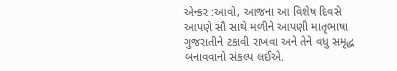એન્કર :આવો, આજના આ વિશેષ દિવસે આપણે સૌ સાથે મળીને આપણી માતૃભાષા ગુજરાતીને ટકાવી રાખવા અને તેને વધુ સમૃદ્ધ બનાવવાનો સંકલ્પ લઈએ.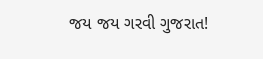જય જય ગરવી ગુજરાત!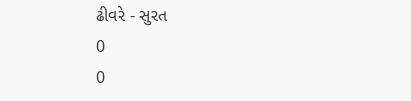ઢીવરે - સુરત
0
0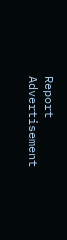Report
Advertisement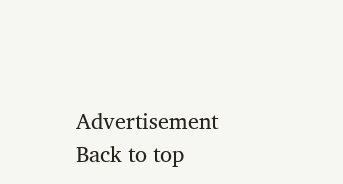Advertisement
Back to top